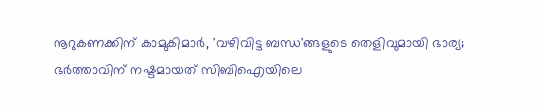നൂറുകണക്കിന് കാമുകിമാര്‍, 'വഴിവിട്ട ബന്ധ'ങ്ങളുടെ തെളിവുമായി ഭാര്യ; ഭര്‍ത്താവിന് നഷ്ടമായത് സിബിഐയിലെ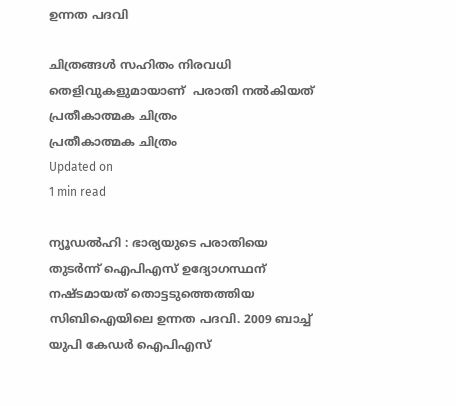ഉന്നത പദവി

ചിത്രങ്ങള്‍ സഹിതം നിരവധി തെളിവുകളുമായാണ്  പരാതി നല്‍കിയത്
പ്രതീകാത്മക ചിത്രം
പ്രതീകാത്മക ചിത്രം
Updated on
1 min read

ന്യൂഡല്‍ഹി : ഭാര്യയുടെ പരാതിയെ തുടര്‍ന്ന് ഐപിഎസ് ഉദ്യോഗസ്ഥന് നഷ്ടമായത് തൊട്ടടുത്തെത്തിയ സിബിഐയിലെ ഉന്നത പദവി. 2009 ബാച്ച് യുപി കേഡര്‍ ഐപിഎസ്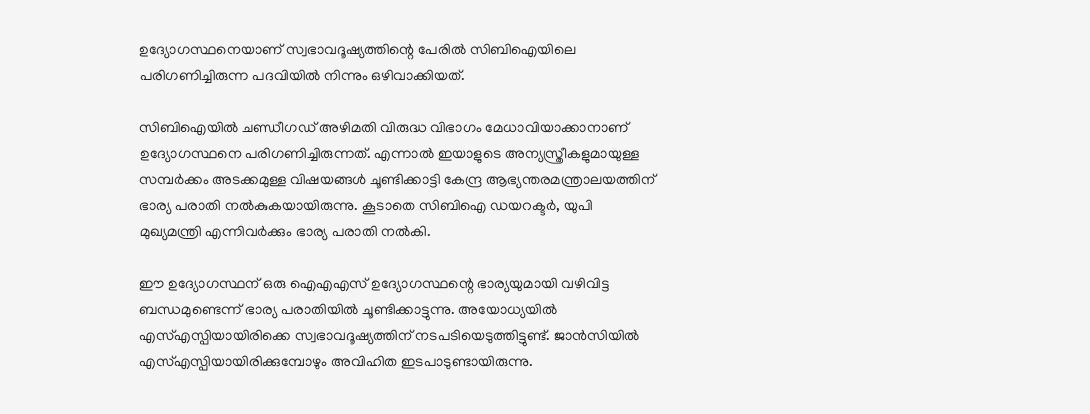ഉദ്യോഗസ്ഥനെയാണ് സ്വഭാവദൂഷ്യത്തിന്റെ പേരില്‍ സിബിഐയിലെ പരിഗണിച്ചിരുന്ന പദവിയില്‍ നിന്നും ഒഴിവാക്കിയത്.

സിബിഐയില്‍ ചണ്ഡീഗഡ് അഴിമതി വിരുദ്ധ വിഭാഗം മേധാവിയാക്കാനാണ് ഉദ്യോഗസ്ഥനെ പരിഗണിച്ചിരുന്നത്. എന്നാല്‍ ഇയാളുടെ അന്യസ്ത്രീകളുമായുള്ള സമ്പര്‍ക്കം അടക്കമുള്ള വിഷയങ്ങള്‍ ചൂണ്ടിക്കാട്ടി കേന്ദ്ര ആഭ്യന്തരമന്ത്രാലയത്തിന് ഭാര്യ പരാതി നല്‍കുകയായിരുന്നു. കൂടാതെ സിബിഐ ഡയറക്ടര്‍, യുപി മുഖ്യമന്ത്രി എന്നിവര്‍ക്കും ഭാര്യ പരാതി നല്‍കി.

ഈ ഉദ്യോഗസ്ഥന് ഒരു ഐഎഎസ് ഉദ്യോഗസ്ഥന്റെ ഭാര്യയുമായി വഴിവിട്ട ബന്ധമുണ്ടെന്ന് ഭാര്യ പരാതിയില്‍ ചൂണ്ടിക്കാട്ടുന്നു. അയോധ്യയില്‍ എസ്എസ്പിയായിരിക്കെ സ്വഭാവദൂഷ്യത്തിന് നടപടിയെടുത്തിട്ടുണ്ട്. ജാന്‍സിയില്‍ എസ്എസ്പിയായിരിക്കുമ്പോഴും അവിഹിത ഇടപാടുണ്ടായിരുന്നു.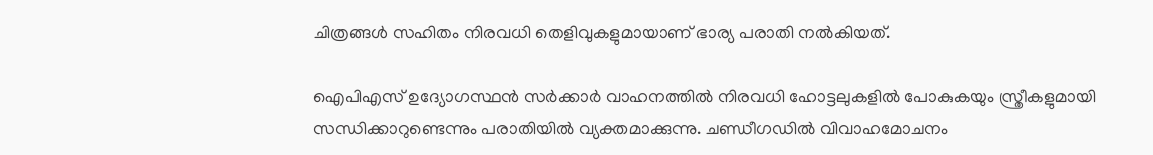ചിത്രങ്ങള്‍ സഹിതം നിരവധി തെളിവുകളുമായാണ് ഭാര്യ പരാതി നല്‍കിയത്.

ഐപിഎസ് ഉദ്യോഗസ്ഥന്‍ സര്‍ക്കാര്‍ വാഹനത്തില്‍ നിരവധി ഹോട്ടലുകളില്‍ പോകുകയും സ്ത്രീകളുമായി സന്ധിക്കാറുണ്ടെന്നും പരാതിയില്‍ വ്യക്തമാക്കുന്നു. ചണ്ഡീഗഡില്‍ വിവാഹമോചനം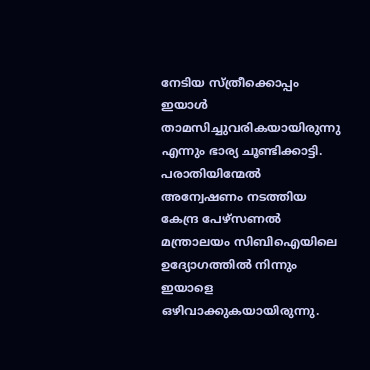നേടിയ സ്ത്രീക്കൊപ്പം ഇയാള്‍ താമസിച്ചുവരികയായിരുന്നു എന്നും ഭാര്യ ചൂണ്ടിക്കാട്ടി. പരാതിയിന്മേല്‍ അന്വേഷണം നടത്തിയ കേന്ദ്ര പേഴ്‌സണല്‍ മന്ത്രാലയം സിബിഐയിലെ ഉദ്യോഗത്തില്‍ നിന്നും ഇയാളെ ഒഴിവാക്കുകയായിരുന്നു.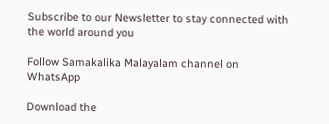Subscribe to our Newsletter to stay connected with the world around you

Follow Samakalika Malayalam channel on WhatsApp

Download the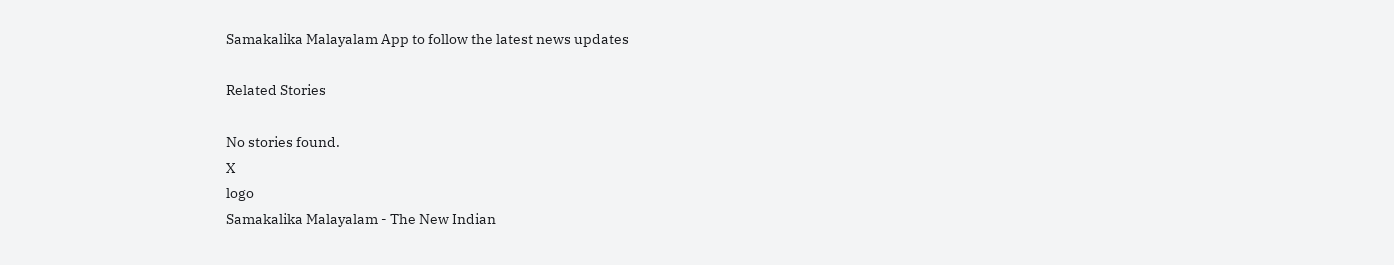Samakalika Malayalam App to follow the latest news updates

Related Stories

No stories found.
X
logo
Samakalika Malayalam - The New Indian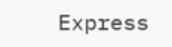Express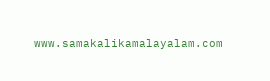www.samakalikamalayalam.com